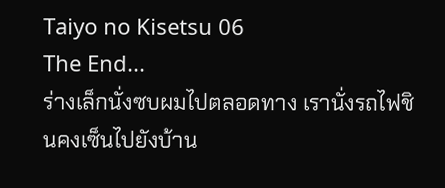Taiyo no Kisetsu 06
The End...
ร่างเล็กนั่งซบผมไปตลอดทาง เรานั่งรถไฟชินคงเซ็นไปยังบ้าน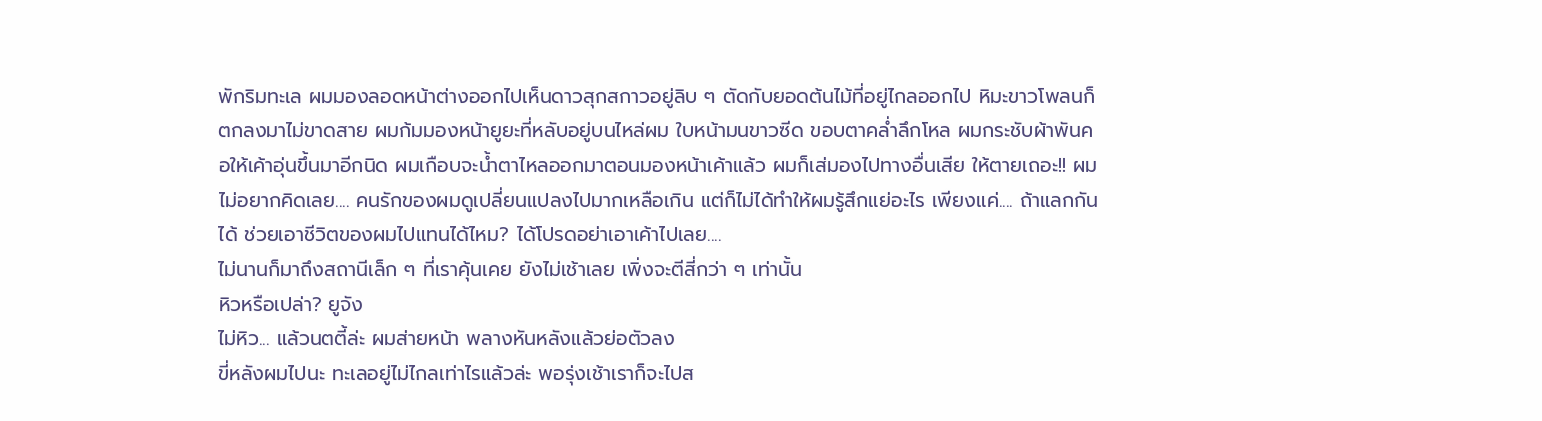พักริมทะเล ผมมองลอดหน้าต่างออกไปเห็นดาวสุกสกาวอยู่ลิบ ๆ ตัดกับยอดต้นไม้ที่อยู่ไกลออกไป หิมะขาวโพลนก็ตกลงมาไม่ขาดสาย ผมก้มมองหน้ายูยะที่หลับอยู่บนไหล่ผม ใบหน้ามนขาวซีด ขอบตาคล่ำลึกโหล ผมกระชับผ้าพันคอให้เค้าอุ่นขึ้นมาอีกนิด ผมเกือบจะน้ำตาไหลออกมาตอนมองหน้าเค้าแล้ว ผมก็เส่มองไปทางอื่นเสีย ให้ตายเถอะ!! ผมไม่อยากคิดเลย.... คนรักของผมดูเปลี่ยนแปลงไปมากเหลือเกิน แต่ก็ไม่ได้ทำให้ผมรู้สึกแย่อะไร เพียงแค่.... ถ้าแลกกันได้ ช่วยเอาชีวิตของผมไปแทนได้ไหม? ได้โปรดอย่าเอาเค้าไปเลย....
ไม่นานก็มาถึงสถานีเล็ก ๆ ที่เราคุ้นเคย ยังไม่เช้าเลย เพิ่งจะตีสี่กว่า ๆ เท่านั้น
หิวหรือเปล่า? ยูจัง
ไม่หิว... แล้วนตตี้ล่ะ ผมส่ายหน้า พลางหันหลังแล้วย่อตัวลง
ขี่หลังผมไปนะ ทะเลอยู่ไม่ไกลเท่าไรแล้วล่ะ พอรุ่งเช้าเราก็จะไปส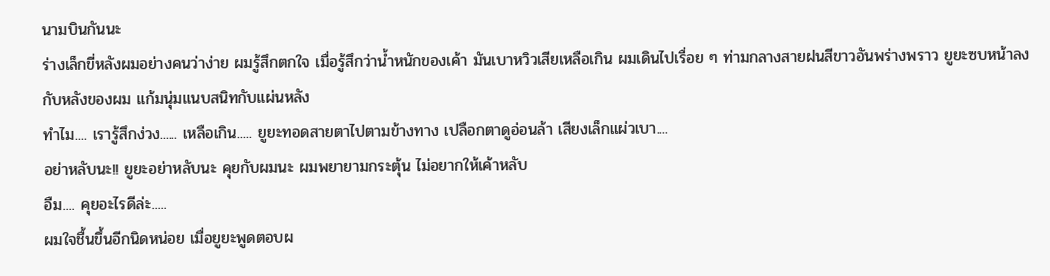นามบินกันนะ
ร่างเล็กขี่หลังผมอย่างคนว่าง่าย ผมรู้สึกตกใจ เมื่อรู้สึกว่าน้ำหนักของเค้า มันเบาหวิวเสียเหลือเกิน ผมเดินไปเรื่อย ๆ ท่ามกลางสายฝนสีขาวอันพร่างพราว ยูยะซบหน้าลงกับหลังของผม แก้มนุ่มแนบสนิทกับแผ่นหลัง
ทำไม.... เรารู้สึกง่วง...... เหลือเกิน..... ยูยะทอดสายตาไปตามข้างทาง เปลือกตาดูอ่อนล้า เสียงเล็กแผ่วเบา....
อย่าหลับนะ!! ยูยะอย่าหลับนะ คุยกับผมนะ ผมพยายามกระตุ้น ไม่อยากให้เค้าหลับ
อืม.... คุยอะไรดีล่ะ.....
ผมใจชื้นขึ้นอีกนิดหน่อย เมื่อยูยะพูดตอบผ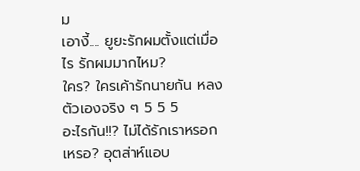ม
เอางี้.... ยูยะรักผมตั้งแต่เมื่อไร รักผมมากไหม?
ใคร? ใครเค้ารักนายกัน หลงตัวเองจริง ๆ 5 5 5
อะไรกัน!!? ไม่ได้รักเราหรอกเหรอ? อุตส่าห์แอบ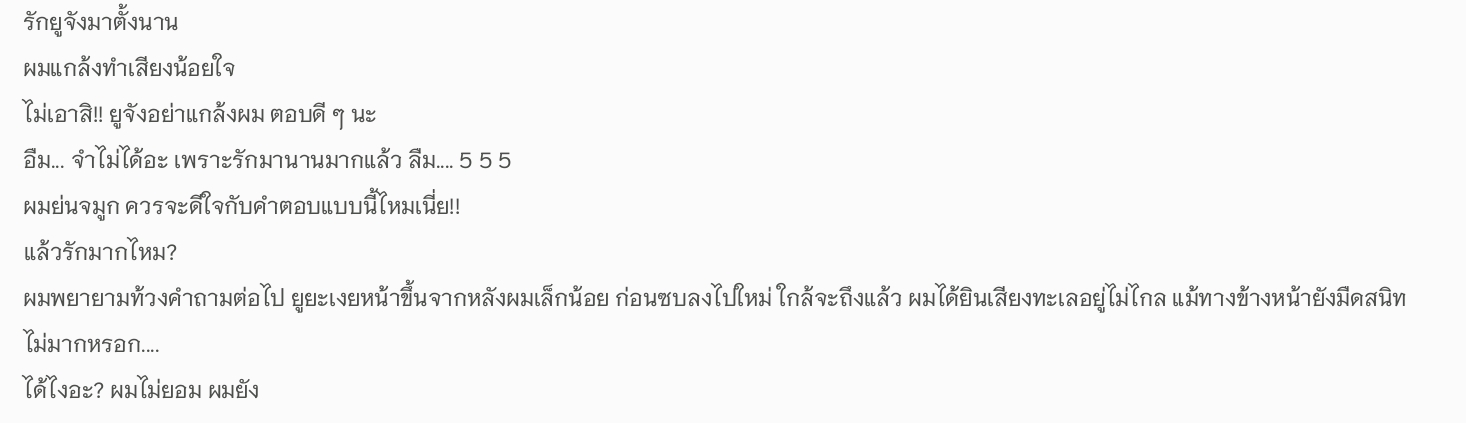รักยูจังมาตั้งนาน
ผมแกล้งทำเสียงน้อยใจ
ไม่เอาสิ!! ยูจังอย่าแกล้งผม ตอบดี ๆ นะ
อืม... จำไม่ได้อะ เพราะรักมานานมากแล้ว ลืม.... 5 5 5
ผมย่นจมูก ควรจะดีใจกับคำตอบแบบนี้ไหมเนี่ย!!
แล้วรักมากไหม?
ผมพยายามท้วงคำถามต่อไป ยูยะเงยหน้าขึ้นจากหลังผมเล็กน้อย ก่อนซบลงไปใหม่ ใกล้จะถึงแล้ว ผมได้ยินเสียงทะเลอยู่ไม่ไกล แม้ทางข้างหน้ายังมืดสนิท
ไม่มากหรอก....
ได้ไงอะ? ผมไม่ยอม ผมยัง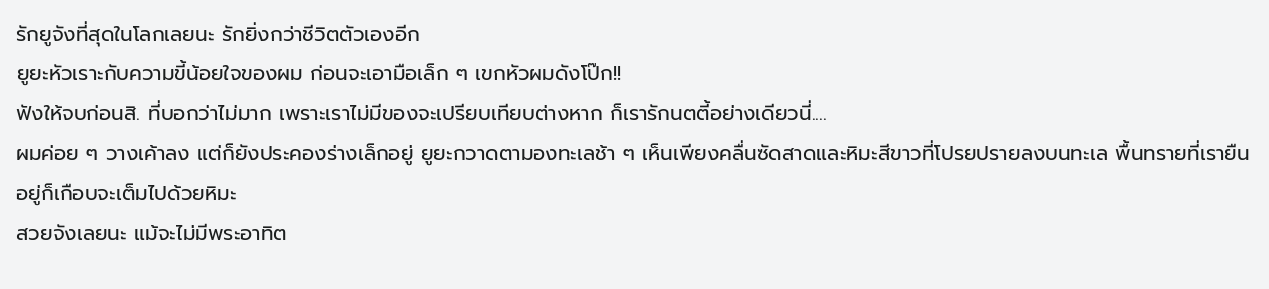รักยูจังที่สุดในโลกเลยนะ รักยิ่งกว่าชีวิตตัวเองอีก
ยูยะหัวเราะกับความขี้น้อยใจของผม ก่อนจะเอามือเล็ก ๆ เขกหัวผมดังโป๊ก!!
ฟังให้จบก่อนสิ. ที่บอกว่าไม่มาก เพราะเราไม่มีของจะเปรียบเทียบต่างหาก ก็เรารักนตตี้อย่างเดียวนี่....
ผมค่อย ๆ วางเค้าลง แต่ก็ยังประคองร่างเล็กอยู่ ยูยะกวาดตามองทะเลช้า ๆ เห็นเพียงคลื่นซัดสาดและหิมะสีขาวที่โปรยปรายลงบนทะเล พื้นทรายที่เรายืนอยู่ก็เกือบจะเต็มไปด้วยหิมะ
สวยจังเลยนะ แม้จะไม่มีพระอาทิต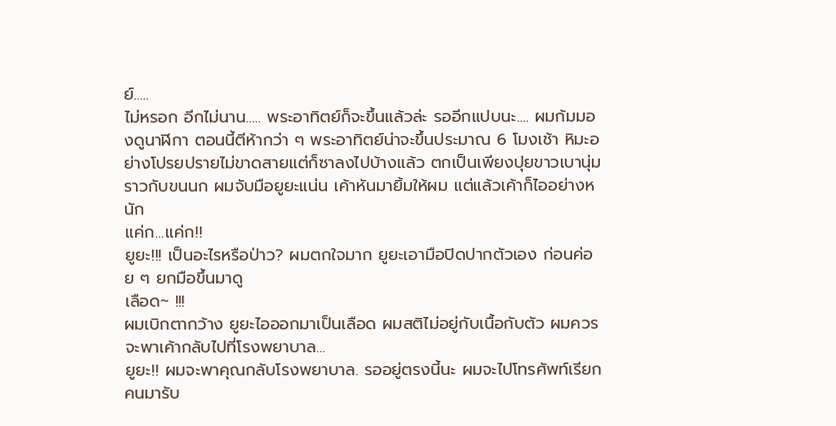ย์.....
ไม่หรอก อีกไม่นาน..... พระอาทิตย์ก็จะขึ้นแล้วล่ะ รออีกแปบนะ.... ผมก้มมองดูนาฬิกา ตอนนี้ตีห้ากว่า ๆ พระอาทิตย์น่าจะขึ้นประมาณ 6 โมงเช้า หิมะอย่างโปรยปรายไม่ขาดสายแต่ก็ซาลงไปบ้างแล้ว ตกเป็นเพียงปุยขาวเบานุ่ม ราวกับขนนก ผมจับมือยูยะแน่น เค้าหันมายิ้มให้ผม แต่แล้วเค้าก็ไออย่างหนัก
แค่ก...แค่ก!!
ยูยะ!!! เป็นอะไรหรือป่าว? ผมตกใจมาก ยูยะเอามือปิดปากตัวเอง ก่อนค่อย ๆ ยกมือขึ้นมาดู
เลือด~ !!!
ผมเบิกตากว้าง ยูยะไอออกมาเป็นเลือด ผมสติไม่อยู่กับเนื้อกับตัว ผมควรจะพาเค้ากลับไปที่โรงพยาบาล...
ยูยะ!! ผมจะพาคุณกลับโรงพยาบาล. รออยู่ตรงนี้นะ ผมจะไปโทรศัพท์เรียกคนมารับ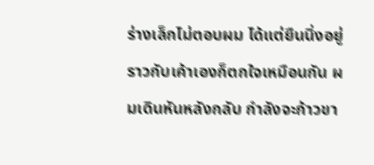ร่างเล็กไม่ตอบผม ได้แต่ยืนนิ่งอยู่ ราวกับเค้าเองก็ตกใจเหมือนกัน ผมเดินหันหลังกลับ กำลังจะก้าวขา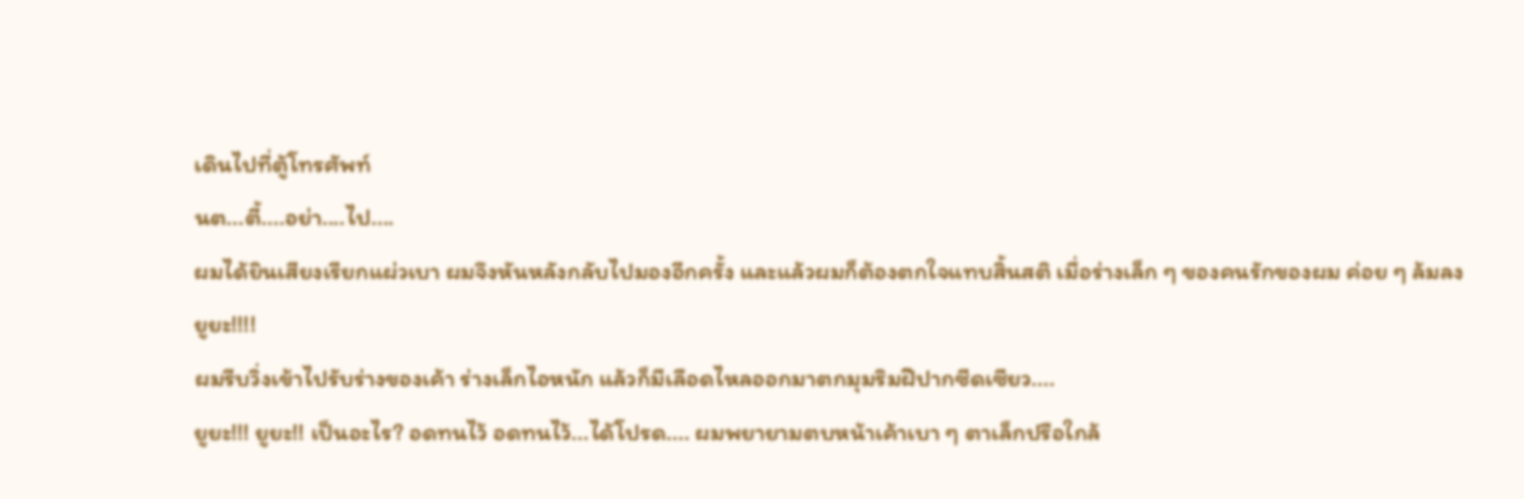เดินไปที่ตู้โทรศัพท์
นต...ตี้....อย่า....ไป....
ผมได้ยินเสียงเรียกแผ่วเบา ผมจึงหันหลังกลับไปมองอีกครั้ง และแล้วผมก็ต้องตกใจแทบสิ้นสติ เมื่อร่างเล็ก ๆ ของคนรักของผม ค่อย ๆ ล้มลง
ยูยะ!!!!
ผมรีบวิ่งเข้าไปรับร่างของเค้า ร่างเล็กไอหนัก แล้วก็มีเลือดไหลออกมาตกมุมริมฝีปากซีดเซียว....
ยูยะ!!! ยูยะ!! เป็นอะไร? อดทนไว้ อดทนไว้...ได้โปรด.... ผมพยายามตบหน้าเค้าเบา ๆ ตาเล็กปรือใกล้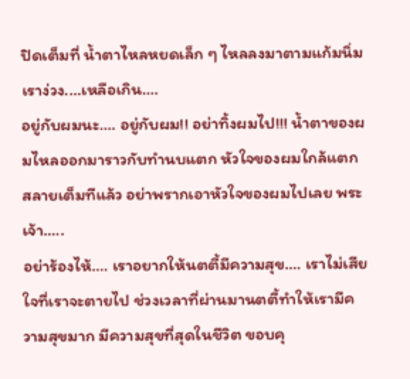ปิดเต็มที่ น้ำตาไหลหยดเล็ก ๆ ไหลลงมาตามแก้มนิ่ม
เราง่วง....เหลือเกิน....
อยู่กับผมนะ.... อยู่กับผม!! อย่าทิ้งผมไป!!! น้ำตาของผมไหลออกมาราวกับทำนบแตก หัวใจของผมใกล้แตกสลายเต็มทีแล้ว อย่าพรากเอาหัวใจของผมไปเลย พระเจ้า.....
อย่าร้องไห้.... เราอยากให้นตตี้มีความสุข.... เราไม่เสียใจที่เราจะตายไป ช่วงเวลาที่ผ่านมานตตี้ทำให้เรามีความสุขมาก มีความสุขที่สุดในชีวิต ขอบคุ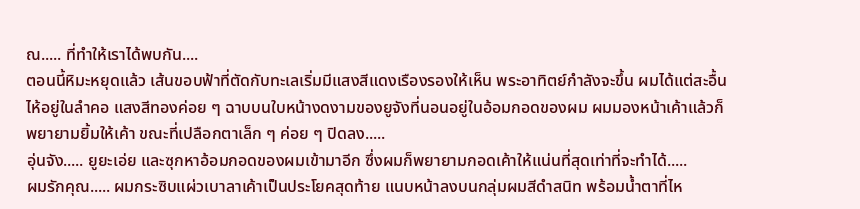ณ..... ที่ทำให้เราได้พบกัน....
ตอนนี้หิมะหยุดแล้ว เส้นขอบฟ้าที่ตัดกับทะเลเริ่มมีแสงสีแดงเรืองรองให้เห็น พระอาทิตย์กำลังจะขึ้น ผมได้แต่สะอื้นไห้อยู่ในลำคอ แสงสีทองค่อย ๆ ฉาบบนใบหน้างดงามของยูจังที่นอนอยู่ในอ้อมกอดของผม ผมมองหน้าเค้าแล้วก็พยายามยิ้มให้เค้า ขณะที่เปลือกตาเล็ก ๆ ค่อย ๆ ปิดลง.....
อุ่นจัง..... ยูยะเอ่ย และซุกหาอ้อมกอดของผมเข้ามาอีก ซึ่งผมก็พยายามกอดเค้าให้แน่นที่สุดเท่าที่จะทำได้.....
ผมรักคุณ..... ผมกระซิบแผ่วเบาลาเค้าเป็นประโยคสุดท้าย แนบหน้าลงบนกลุ่มผมสีดำสนิท พร้อมน้ำตาที่ไห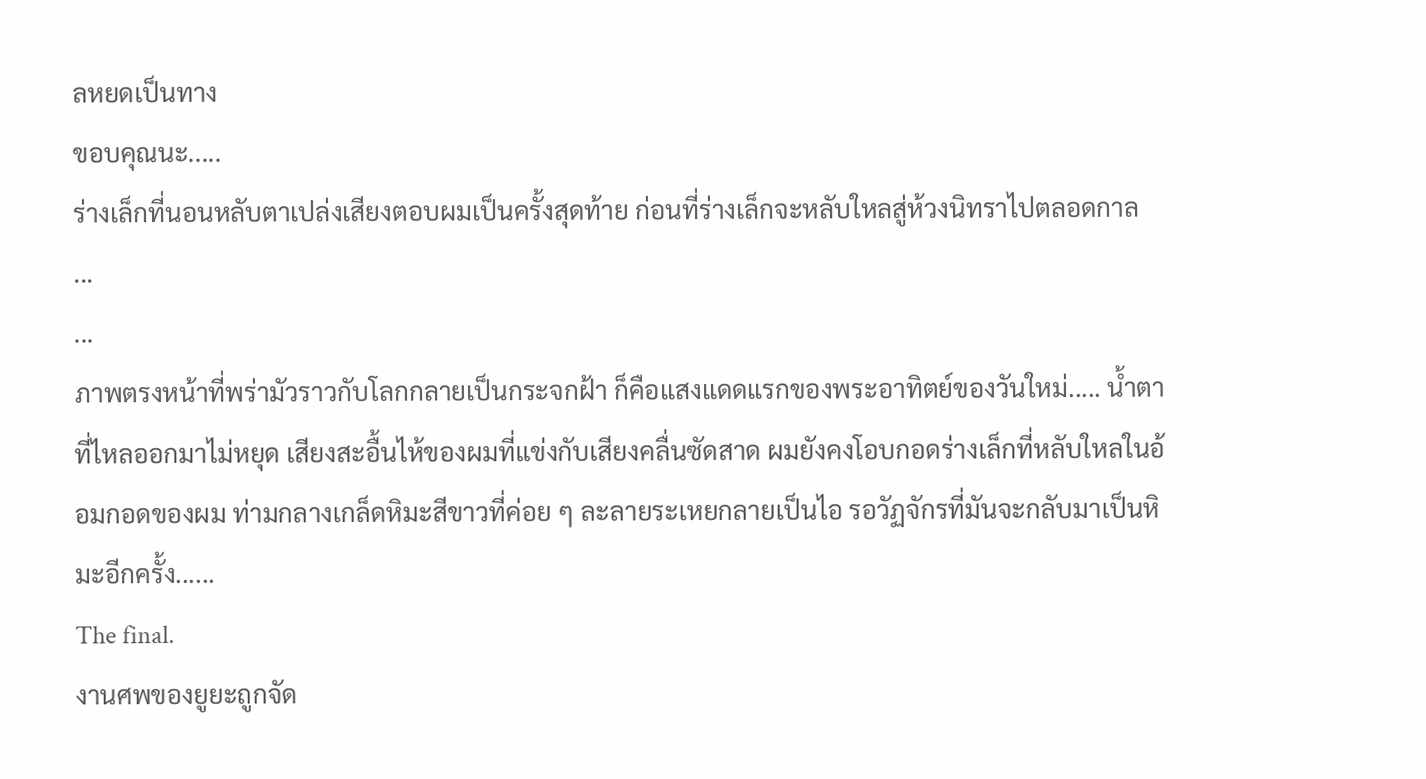ลหยดเป็นทาง
ขอบคุณนะ.....
ร่างเล็กที่นอนหลับตาเปล่งเสียงตอบผมเป็นครั้งสุดท้าย ก่อนที่ร่างเล็กจะหลับใหลสู่ห้วงนิทราไปตลอดกาล
...
...
ภาพตรงหน้าที่พร่ามัวราวกับโลกกลายเป็นกระจกฝ้า ก็คือแสงแดดแรกของพระอาทิตย์ของวันใหม่..... น้ำตาที่ไหลออกมาไม่หยุด เสียงสะอื้นไห้ของผมที่แข่งกับเสียงคลื่นซัดสาด ผมยังคงโอบกอดร่างเล็กที่หลับใหลในอ้อมกอดของผม ท่ามกลางเกล็ดหิมะสีขาวที่ค่อย ๆ ละลายระเหยกลายเป็นไอ รอวัฏจักรที่มันจะกลับมาเป็นหิมะอีกครั้ง......
The final.
งานศพของยูยะถูกจัด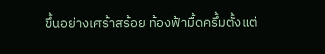ขึ้นอย่างเศร้าสร้อย ท้องฟ้ามื้ดครึ้มตั้งแต่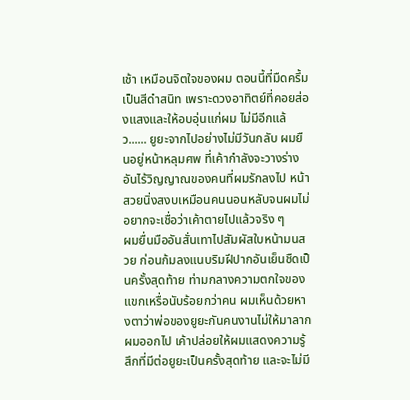เช้า เหมือนจิตใจของผม ตอนนี้ที่มืดครึ้ม เป็นสีดำสนิท เพราะดวงอาทิตย์ที่คอยส่องแสงและให้อบอุ่นแก่ผม ไม่มีอีกแล้ว...... ยูยะจากไปอย่างไม่มีวันกลับ ผมยืนอยู่หน้าหลุมศพ ที่เค้ากำลังจะวางร่างอันไร้วิญญาณของคนที่ผมรักลงไป หน้าสวยนิ่งสงบเหมือนคนนอนหลับจนผมไม่อยากจะเชื่อว่าเค้าตายไปแล้วจริง ๆ
ผมยื่นมืออันสั่นเทาไปสัมผัสใบหน้ามนสวย ก่อนก้มลงแนบริมฝีปากอันเย็นชืดเป็นครั้งสุดท้าย ท่ามกลางความตกใจของแขกเหรื่อนับร้อยกว่าคน ผมเห็นด้วยหางตาว่าพ่อของยูยะกันคนงานไม่ให้มาลากผมออกไป เค้าปล่อยให้ผมแสดงความรู้สึกที่มีต่อยูยะเป็นครั้งสุดท้าย และจะไม่มี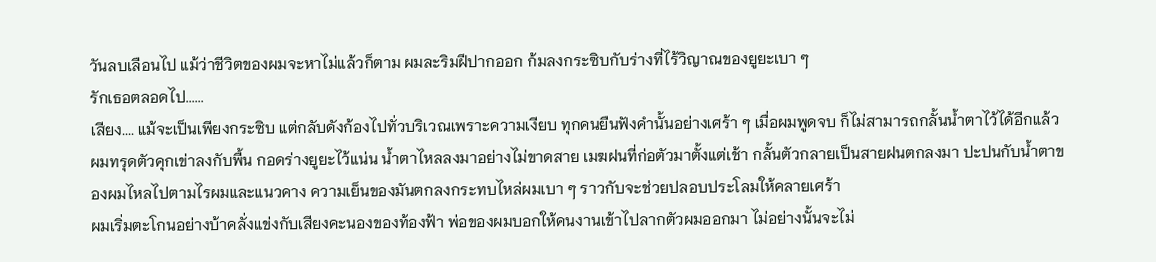วันลบเลือนไป แม้ว่าชีวิตของผมจะหาไม่แล้วก็ตาม ผมละริมฝีปากออก ก้มลงกระซิบกับร่างที่ไร้วิญาณของยูยะเบา ๆ
รักเธอตลอดไป......
เสียง.... แม้จะเป็นเพียงกระซิบ แต่กลับดังก้องไปทั่วบริเวณเพราะความเงียบ ทุกคนยืนฟังคำนั้นอย่างเศร้า ๆ เมื่อผมพูดจบ ก็ไม่สามารถกลั้นน้ำตาไว้ได้อีกแล้ว ผมทรุดตัวคุกเข่าลงกับพื้น กอดร่างยูยะไว้แน่น น้ำตาไหลลงมาอย่างไม่ขาดสาย เมฆฝนที่ก่อตัวมาตั้งแต่เช้า กลั้นตัวกลายเป็นสายฝนตกลงมา ปะปนกับน้ำตาของผมไหลไปตามไรผมและแนวคาง ความเย็นของมันตกลงกระทบไหล่ผมเบา ๆ ราวกับจะช่วยปลอบประโลมให้คลายเศร้า
ผมเริ่มตะโกนอย่างบ้าคลั่งแข่งกับเสียงคะนองของท้องฟ้า พ่อของผมบอกให้คนงานเข้าไปลากตัวผมออกมา ไม่อย่างนั้นจะไม่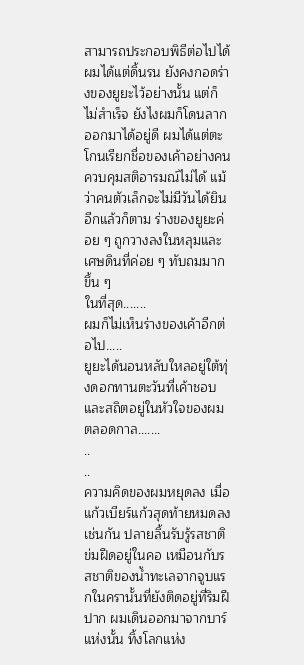สามารถประกอบพิธีต่อไปได้ ผมได้แต่ดิ้นรน ยังคงกอดร่างของยูยะไว้อย่างนั้น แต่ก็ไม่สำเร็จ ยังไงผมก็โดนลากออกมาได้อยู่ดี ผมได้แต่ตะโกนเรียกชื่อของเค้าอย่างคนควบคุมสติอารมณ์ไม่ได้ แม้ว่าคนตัวเล็กจะไม่มีวันได้ยินอีกแล้วก็ตาม ร่างของยูยะค่อย ๆ ถูกวางลงในหลุมและเศษดินที่ค่อย ๆ ทับถมมากขึ้น ๆ
ในที่สุด.......
ผมก็ไม่เห็นร่างของเค้าอีกต่อไป.....
ยูยะได้นอนหลับใหลอยู่ใต้ทุ่งดอกทานตะวันที่เค้าชอบและสถิตอยู่ในหัวใจของผมตลอดกาล.......
..
..
ความคิดของผมหยุดลง เมื่อแก้วเบียร์แก้วสุดท้ายหมดลงเช่นกัน ปลายลิ้นรับรู้รสชาติข่มฝืดอยู่ในคอ เหมือนกับรสชาติของน้ำทะเลจากจูบแรกในครานั้นที่ยังติดอยู่ที่ริมฝีปาก ผมเดินออกมาจากบาร์แห่งนั้น ทิ้งโลกแห่ง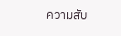ความสับ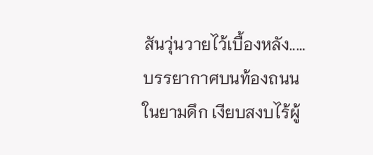สันวุ่นวายไว้เบื้องหลัง..... บรรยากาศบนท้องถนนในยามดึก เงียบสงบไร้ผู้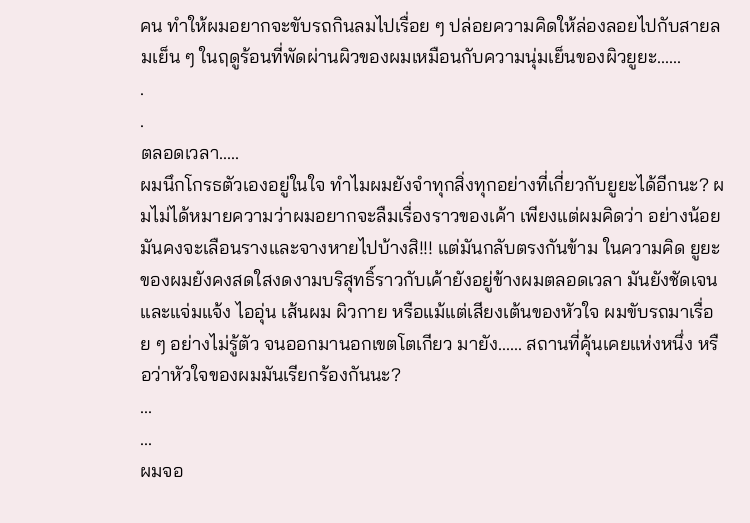คน ทำให้ผมอยากจะขับรถกินลมไปเรื่อย ๆ ปล่อยความคิดให้ล่องลอยไปกับสายลมเย็น ๆ ในฤดูร้อนที่พัดผ่านผิวของผมเหมือนกับความนุ่มเย็นของผิวยูยะ......
.
.
ตลอดเวลา.....
ผมนึกโกรธตัวเองอยู่ในใจ ทำไมผมยังจำทุกสิ่งทุกอย่างที่เกี่ยวกับยูยะได้อีกนะ? ผมไม่ได้หมายความว่าผมอยากจะลืมเรื่องราวของเค้า เพียงแต่ผมคิดว่า อย่างน้อยมันคงจะเลือนรางและจางหายไปบ้างสิ!!! แต่มันกลับตรงกันข้าม ในความคิด ยูยะของผมยังคงสดใสงดงามบริสุทธิ์ราวกับเค้ายังอยู่ข้างผมตลอดเวลา มันยังชัดเจนและแจ่มแจ้ง ไออุ่น เส้นผม ผิวกาย หรือแม้แต่เสียงเต้นของหัวใจ ผมขับรถมาเรื่อย ๆ อย่างไม่รู้ตัว จนออกมานอกเขตโตเกียว มายัง...... สถานที่คุ้นเคยแห่งหนึ่ง หรือว่าหัวใจของผมมันเรียกร้องกันนะ?
...
...
ผมจอ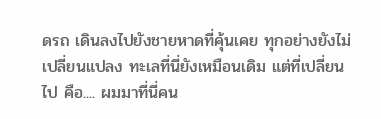ดรถ เดินลงไปยังชายหาดที่คุ้นเคย ทุกอย่างยังไม่เปลี่ยนแปลง ทะเลที่นี่ยังเหมือนเดิม แต่ที่เปลี่ยนไป คือ.... ผมมาที่นี่คน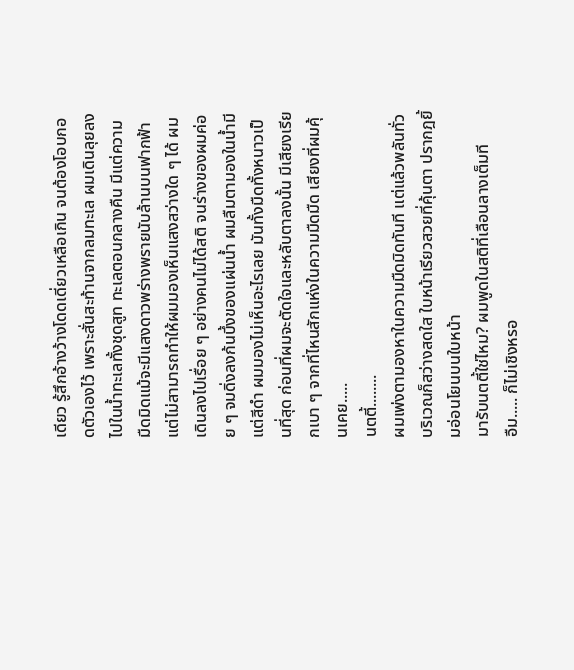เดียว รู้สึกอ้างว้างโดดเดี่ยวเหลือเกิน จนต้องโอบกอดตัวเองไว้ เพราะสั่นสะท้านจากลมทะเล ผมเดินลุยลงไปในน้ำทะเลทั้งชุดสูท ทะเลตอนกลางคืน มีแต่ความมืดมิดแม้จะมีแสงดาวพร่างพรายนับล้านบนฟากฟ้าแต่ไม่สามารถทำให้ผมมองเห็นแสงสว่างใด ๆ ได้ ผมเดินลงไปเรื่อย ๆ อย่างคนไม่ได้สติ จนร่างของผมค่อย ๆ จมดิ่งลงก้นบึ้งของแผ่นน้ำ ผมลืมตามองในน้ำมีแต่สีดำ ผมมองไม่เห็นอะไรเลย มันทั้งมืดทั้งหนาวเป็นที่สุด ก่อนที่ผมจะตัดใจและหลับตาลงนั้น มีเสียงเรียกเบา ๆ จากที่ไหนสักแห่งในความมืดมืด เสียงที่ผมคุ้นเคย.....
นตตี้........
ผมเพ่งตามองหาในความมืดมิดทันที แต่แล้วพลันทั่วบริเวณก็สว่างสดใส ใบหน้าเรียวสวยที่คุ้นตา ปรากฎยิ้มอ่อนโยนบนใบหน้า
มารับนตตี้ใช่ไหม? ผมพูดในสติที่เลือนลางเต็มที
อืม..... ก็ไม่เชิงหรอ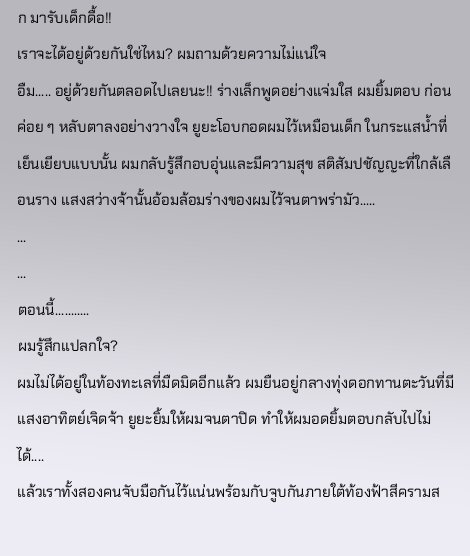ก มารับเด็กดื้อ!!
เราจะได้อยู่ด้วยกันใช่ไหม? ผมถามด้วยความไม่แน่ใจ
อืม..... อยู่ด้วยกันตลอดไปเลยนะ!! ร่างเล็กพูดอย่างแจ่มใส ผมยิ้มตอบ ก่อนค่อย ๆ หลับตาลงอย่างวางใจ ยูยะโอบกอดผมไว้เหมือนเด็ก ในกระแสน้ำที่เย็นเยียบแบบนั้น ผมกลับรู้สึกอบอุ่นและมีความสุข สติสัมปชัญญะที่ใกล้เลือนราง แสงสว่างจ้านั้นอ้อมล้อมร่างของผมไว้จนตาพร่ามัว.....
...
...
ตอนนี้...........
ผมรู้สึกแปลกใจ?
ผมไม่ได้อยู่ในท้องทะเลที่มืดมิดอีกแล้ว ผมยืนอยู่กลางทุ่งดอกทานตะวันที่มีแสงอาทิตย์เจิดจ้า ยูยะยิ้มให้ผมจนตาปิด ทำให้ผมอดยิ้มตอบกลับไปไม่ได้....
แล้วเราทั้งสองคนจับมือกันไว้แน่นพร้อมกับจูบกันภายใต้ท้องฟ้าสีครามส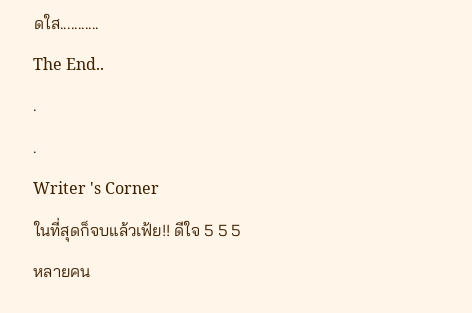ดใส...........
The End..
.
.
Writer 's Corner
ในที่สุดก็จบแล้วเฟ้ย!! ดีใจ 5 5 5 หลายคน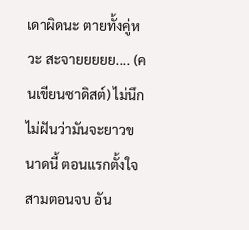เดาผิดนะ ตายทั้งคู่หวะ สะจายยยยย.... (คนเขียนซาดิสต์) ไม่นึกไม่ฝันว่ามันจะยาวขนาดนี้ ตอนแรกตั้งใจ สามตอนจบ อัน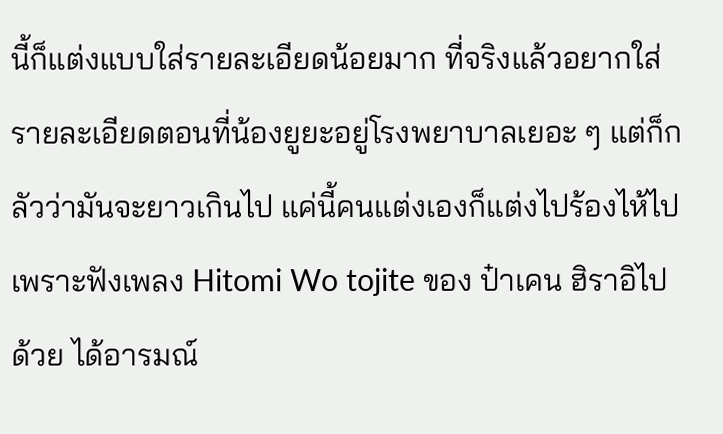นี้ก็แต่งแบบใส่รายละเอียดน้อยมาก ที่จริงแล้วอยากใส่รายละเอียดตอนที่น้องยูยะอยู่โรงพยาบาลเยอะ ๆ แต่ก็กลัวว่ามันจะยาวเกินไป แค่นี้คนแต่งเองก็แต่งไปร้องไห้ไป เพราะฟังเพลง Hitomi Wo tojite ของ ป๋าเคน ฮิราอิไปด้วย ได้อารมณ์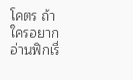โคตร ถ้าใครอยากอ่านฟิกเรื่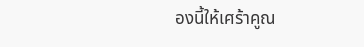องนี้ให้เศร้าคูณ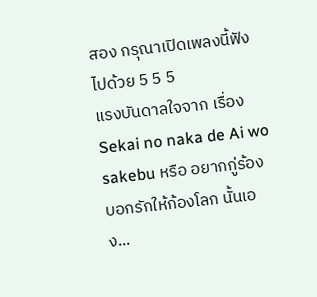สอง กรุณาเปิดเพลงนี้ฟังไปด้วย 5 5 5
แรงบันดาลใจจาก เรื่อง Sekai no naka de Ai wo sakebu หรือ อยากกู่ร้องบอกรักให้ก้องโลก นั้นเอง...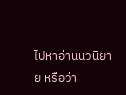ไปหาอ่านนวนิยาย หรือว่า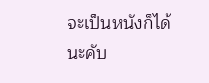จะเป็นหนังก็ได้นะคับ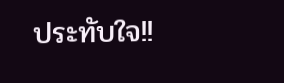ประทับใจ!!